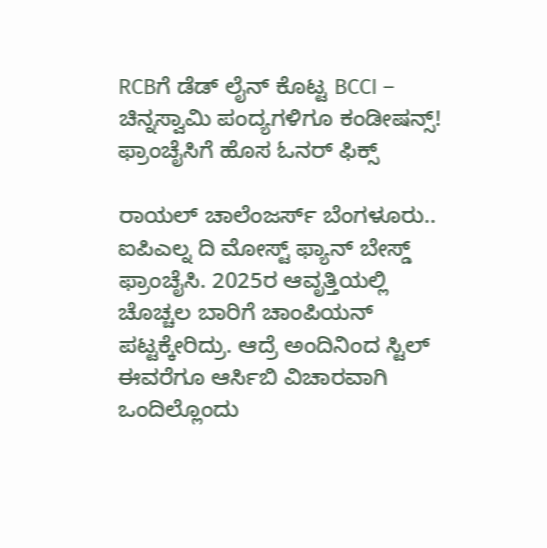RCBಗೆ ಡೆಡ್ ಲೈನ್ ಕೊಟ್ಟ BCCI – ಚಿನ್ನಸ್ವಾಮಿ ಪಂದ್ಯಗಳಿಗೂ ಕಂಡೀಷನ್ಸ್!
ಫ್ರಾಂಚೈಸಿಗೆ ಹೊಸ ಓನರ್ ಫಿಕ್ಸ್

ರಾಯಲ್ ಚಾಲೆಂಜರ್ಸ್ ಬೆಂಗಳೂರು.. ಐಪಿಎಲ್ನ ದಿ ಮೋಸ್ಟ್ ಫ್ಯಾನ್ ಬೇಸ್ಡ್ ಫ್ರಾಂಚೈಸಿ. 2025ರ ಆವೃತ್ತಿಯಲ್ಲಿ ಚೊಚ್ಚಲ ಬಾರಿಗೆ ಚಾಂಪಿಯನ್ ಪಟ್ಟಕ್ಕೇರಿದ್ರು. ಆದ್ರೆ ಅಂದಿನಿಂದ ಸ್ಟಿಲ್ ಈವರೆಗೂ ಆರ್ಸಿಬಿ ವಿಚಾರವಾಗಿ ಒಂದಿಲ್ಲೊಂದು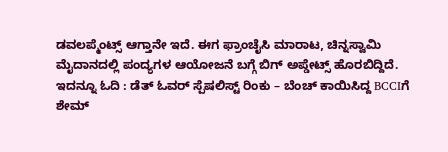ಡವಲಪ್ಮೆಂಟ್ಸ್ ಆಗ್ತಾನೇ ಇದೆ. ಈಗ ಫ್ರಾಂಚೈಸಿ ಮಾರಾಟ, ಚಿನ್ನಸ್ವಾಮಿ ಮೈದಾನದಲ್ಲಿ ಪಂದ್ಯಗಳ ಆಯೋಜನೆ ಬಗ್ಗೆ ಬಿಗ್ ಅಪ್ಡೇಟ್ಸ್ ಹೊರಬಿದ್ದಿದೆ.
ಇದನ್ನೂ ಓದಿ : ಡೆತ್ ಓವರ್ ಸ್ಪೆಷಲಿಸ್ಟ್ ರಿಂಕು – ಬೆಂಚ್ ಕಾಯಿಸಿದ್ದ BCCIಗೆ ಶೇಮ್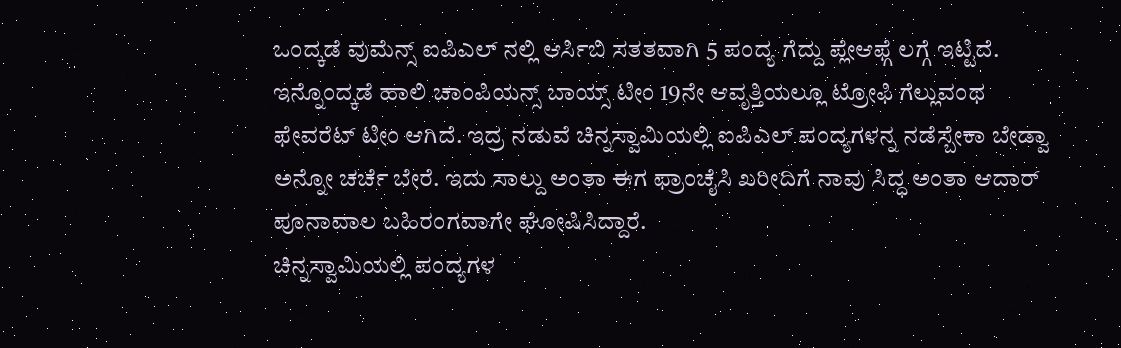ಒಂದ್ಕಡೆ ವುಮೆನ್ಸ್ ಐಪಿಎಲ್ ನಲ್ಲಿ ಆರ್ಸಿಬಿ ಸತತವಾಗಿ 5 ಪಂದ್ಯ ಗೆದ್ದು ಪ್ಲೇಆಫ್ಗೆ ಲಗ್ಗೆ ಇಟ್ಟಿದೆ. ಇನ್ನೊಂದ್ಕಡೆ ಹಾಲಿ ಚಾಂಪಿಯನ್ಸ್ ಬಾಯ್ಸ್ ಟೀಂ 19ನೇ ಆವೃತ್ತಿಯಲ್ಲೂ ಟ್ರೋಫಿ ಗೆಲ್ಲುವಂಥ ಫೇವರೆಟ್ ಟೀಂ ಆಗಿದೆ. ಇದ್ರ ನಡುವೆ ಚಿನ್ನಸ್ವಾಮಿಯಲ್ಲಿ ಐಪಿಎಲ್ ಪಂದ್ಯಗಳನ್ನ ನಡೆಸ್ಬೇಕಾ ಬೇಡ್ವಾ ಅನ್ನೋ ಚರ್ಚೆ ಬೇರೆ. ಇದು ಸಾಲ್ದು ಅಂತಾ ಈಗ ಫ್ರಾಂಚೈಸಿ ಖರೀದಿಗೆ ನಾವು ಸಿದ್ಧ ಅಂತಾ ಆದಾರ್ ಪೂನಾವಾಲ ಬಹಿರಂಗವಾಗೇ ಘೋಷಿಸಿದ್ದಾರೆ.
ಚಿನ್ನಸ್ವಾಮಿಯಲ್ಲಿ ಪಂದ್ಯಗಳ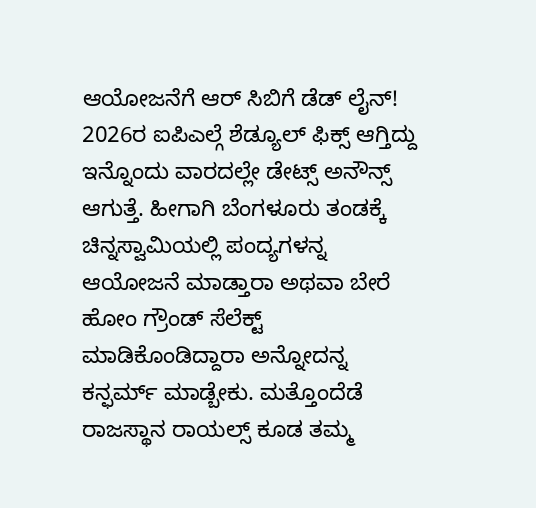ಆಯೋಜನೆಗೆ ಆರ್ ಸಿಬಿಗೆ ಡೆಡ್ ಲೈನ್!
2026ರ ಐಪಿಎಲ್ಗೆ ಶೆಡ್ಯೂಲ್ ಫಿಕ್ಸ್ ಆಗ್ತಿದ್ದು ಇನ್ನೊಂದು ವಾರದಲ್ಲೇ ಡೇಟ್ಸ್ ಅನೌನ್ಸ್ ಆಗುತ್ತೆ. ಹೀಗಾಗಿ ಬೆಂಗಳೂರು ತಂಡಕ್ಕೆ ಚಿನ್ನಸ್ವಾಮಿಯಲ್ಲಿ ಪಂದ್ಯಗಳನ್ನ ಆಯೋಜನೆ ಮಾಡ್ತಾರಾ ಅಥವಾ ಬೇರೆ ಹೋಂ ಗ್ರೌಂಡ್ ಸೆಲೆಕ್ಟ್ ಮಾಡಿಕೊಂಡಿದ್ದಾರಾ ಅನ್ನೋದನ್ನ ಕನ್ಫರ್ಮ್ ಮಾಡ್ಬೇಕು. ಮತ್ತೊಂದೆಡೆ ರಾಜಸ್ಥಾನ ರಾಯಲ್ಸ್ ಕೂಡ ತಮ್ಮ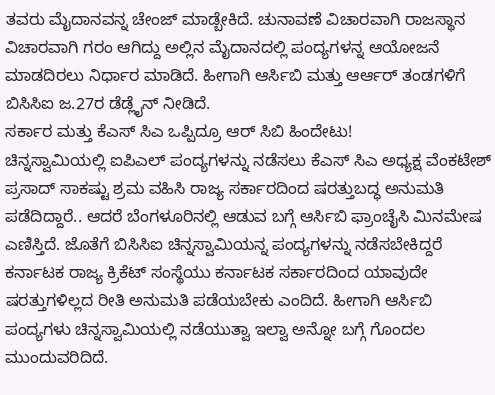ತವರು ಮೈದಾನವನ್ನ ಚೇಂಜ್ ಮಾಡ್ಬೇಕಿದೆ. ಚುನಾವಣೆ ವಿಚಾರವಾಗಿ ರಾಜಸ್ಥಾನ ವಿಚಾರವಾಗಿ ಗರಂ ಆಗಿದ್ದು ಅಲ್ಲಿನ ಮೈದಾನದಲ್ಲಿ ಪಂದ್ಯಗಳನ್ನ ಆಯೋಜನೆ ಮಾಡದಿರಲು ನಿರ್ಧಾರ ಮಾಡಿದೆ. ಹೀಗಾಗಿ ಆರ್ಸಿಬಿ ಮತ್ತು ಆರ್ಆರ್ ತಂಡಗಳಿಗೆ ಬಿಸಿಸಿಐ ಜ.27ರ ಡೆಡ್ಲೈನ್ ನೀಡಿದೆ.
ಸರ್ಕಾರ ಮತ್ತು ಕೆಎಸ್ ಸಿಎ ಒಪ್ಪಿದ್ರೂ ಆರ್ ಸಿಬಿ ಹಿಂದೇಟು!
ಚಿನ್ನಸ್ವಾಮಿಯಲ್ಲಿ ಐಪಿಎಲ್ ಪಂದ್ಯಗಳನ್ನು ನಡೆಸಲು ಕೆಎಸ್ ಸಿಎ ಅಧ್ಯಕ್ಷ ವೆಂಕಟೇಶ್ ಪ್ರಸಾದ್ ಸಾಕಷ್ಟು ಶ್ರಮ ವಹಿಸಿ ರಾಜ್ಯ ಸರ್ಕಾರದಿಂದ ಷರತ್ತುಬದ್ಧ ಅನುಮತಿ ಪಡೆದಿದ್ದಾರೆ.. ಆದರೆ ಬೆಂಗಳೂರಿನಲ್ಲಿ ಆಡುವ ಬಗ್ಗೆ ಆರ್ಸಿಬಿ ಫ್ರಾಂಚೈಸಿ ಮಿನಮೇಷ ಎಣಿಸ್ತಿದೆ. ಜೊತೆಗೆ ಬಿಸಿಸಿಐ ಚಿನ್ನಸ್ವಾಮಿಯನ್ನ ಪಂದ್ಯಗಳನ್ನು ನಡೆಸಬೇಕಿದ್ದರೆ ಕರ್ನಾಟಕ ರಾಜ್ಯ ಕ್ರಿಕೆಟ್ ಸಂಸ್ಥೆಯು ಕರ್ನಾಟಕ ಸರ್ಕಾರದಿಂದ ಯಾವುದೇ ಷರತ್ತುಗಳಿಲ್ಲದ ರೀತಿ ಅನುಮತಿ ಪಡೆಯಬೇಕು ಎಂದಿದೆ. ಹೀಗಾಗಿ ಆರ್ಸಿಬಿ ಪಂದ್ಯಗಳು ಚಿನ್ನಸ್ವಾಮಿಯಲ್ಲಿ ನಡೆಯುತ್ವಾ ಇಲ್ವಾ ಅನ್ನೋ ಬಗ್ಗೆ ಗೊಂದಲ ಮುಂದುವರಿದಿದೆ.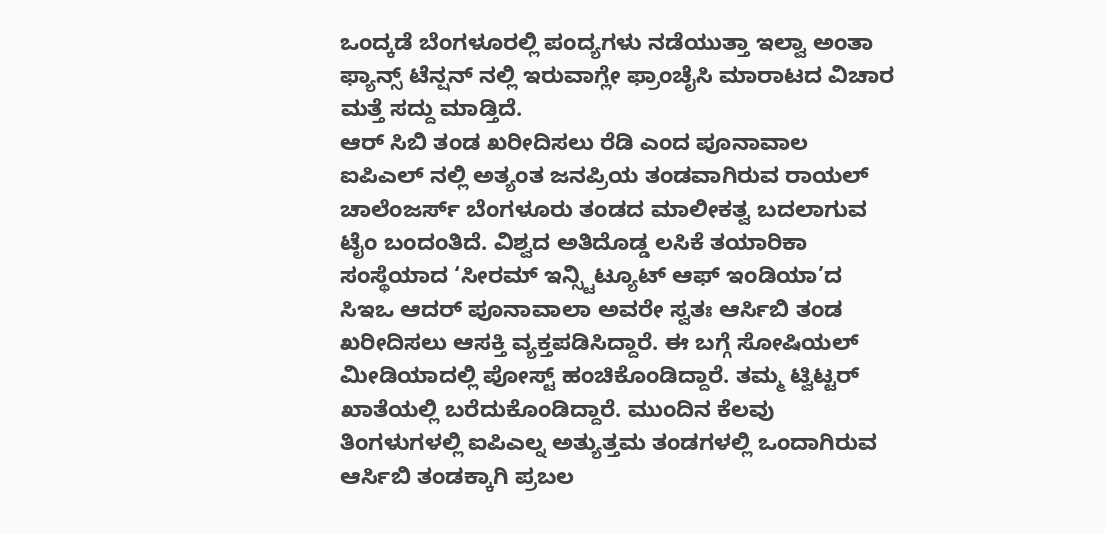ಒಂದ್ಕಡೆ ಬೆಂಗಳೂರಲ್ಲಿ ಪಂದ್ಯಗಳು ನಡೆಯುತ್ತಾ ಇಲ್ವಾ ಅಂತಾ ಫ್ಯಾನ್ಸ್ ಟೆನ್ಷನ್ ನಲ್ಲಿ ಇರುವಾಗ್ಲೇ ಫ್ರಾಂಚೈಸಿ ಮಾರಾಟದ ವಿಚಾರ ಮತ್ತೆ ಸದ್ದು ಮಾಡ್ತಿದೆ.
ಆರ್ ಸಿಬಿ ತಂಡ ಖರೀದಿಸಲು ರೆಡಿ ಎಂದ ಪೂನಾವಾಲ
ಐಪಿಎಲ್ ನಲ್ಲಿ ಅತ್ಯಂತ ಜನಪ್ರಿಯ ತಂಡವಾಗಿರುವ ರಾಯಲ್ ಚಾಲೆಂಜರ್ಸ್ ಬೆಂಗಳೂರು ತಂಡದ ಮಾಲೀಕತ್ವ ಬದಲಾಗುವ ಟೈಂ ಬಂದಂತಿದೆ. ವಿಶ್ವದ ಅತಿದೊಡ್ಡ ಲಸಿಕೆ ತಯಾರಿಕಾ ಸಂಸ್ಥೆಯಾದ ‘ಸೀರಮ್ ಇನ್ಸ್ಟಿಟ್ಯೂಟ್ ಆಫ್ ಇಂಡಿಯಾ’ದ ಸಿಇಒ ಆದರ್ ಪೂನಾವಾಲಾ ಅವರೇ ಸ್ವತಃ ಆರ್ಸಿಬಿ ತಂಡ ಖರೀದಿಸಲು ಆಸಕ್ತಿ ವ್ಯಕ್ತಪಡಿಸಿದ್ದಾರೆ. ಈ ಬಗ್ಗೆ ಸೋಷಿಯಲ್ ಮೀಡಿಯಾದಲ್ಲಿ ಪೋಸ್ಟ್ ಹಂಚಿಕೊಂಡಿದ್ದಾರೆ. ತಮ್ಮ ಟ್ವಿಟ್ಟರ್ ಖಾತೆಯಲ್ಲಿ ಬರೆದುಕೊಂಡಿದ್ದಾರೆ. ಮುಂದಿನ ಕೆಲವು ತಿಂಗಳುಗಳಲ್ಲಿ ಐಪಿಎಲ್ನ ಅತ್ಯುತ್ತಮ ತಂಡಗಳಲ್ಲಿ ಒಂದಾಗಿರುವ ಆರ್ಸಿಬಿ ತಂಡಕ್ಕಾಗಿ ಪ್ರಬಲ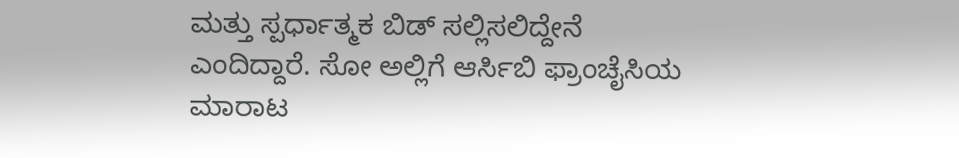ಮತ್ತು ಸ್ಪರ್ಧಾತ್ಮಕ ಬಿಡ್ ಸಲ್ಲಿಸಲಿದ್ದೇನೆ ಎಂದಿದ್ದಾರೆ. ಸೋ ಅಲ್ಲಿಗೆ ಆರ್ಸಿಬಿ ಫ್ರಾಂಚೈಸಿಯ ಮಾರಾಟ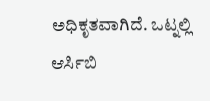ಅಧಿಕೃತವಾಗಿದೆ. ಒಟ್ನಲ್ಲಿ ಆರ್ಸಿಬಿ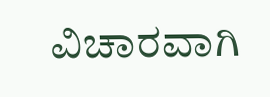ವಿಚಾರವಾಗಿ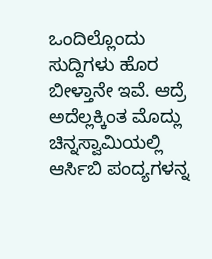ಒಂದಿಲ್ಲೊಂದು ಸುದ್ದಿಗಳು ಹೊರ ಬೀಳ್ತಾನೇ ಇವೆ. ಆದ್ರೆ ಅದೆಲ್ಲಕ್ಕಿಂತ ಮೊದ್ಲು ಚಿನ್ನಸ್ವಾಮಿಯಲ್ಲಿ ಆರ್ಸಿಬಿ ಪಂದ್ಯಗಳನ್ನ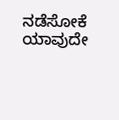ನಡೆಸೋಕೆ ಯಾವುದೇ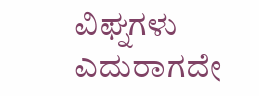ವಿಘ್ನಗಳು ಎದುರಾಗದೇ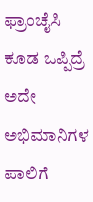ಫ್ರಾಂಚೈಸಿ ಕೂಡ ಒಪ್ಪಿದ್ರೆ ಅದೇ ಅಭಿಮಾನಿಗಳ ಪಾಲಿಗೆ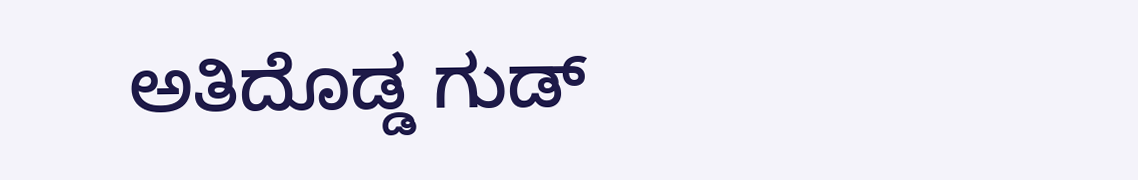ಅತಿದೊಡ್ಡ ಗುಡ್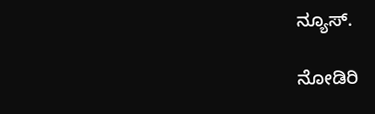ನ್ಯೂಸ್.

ನೋಡಿರಿ